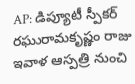AP: డిప్యూటీ స్పీకర్ రఘురామకృష్ణం రాజు ఇవాళ ఆస్పత్రి నుంచి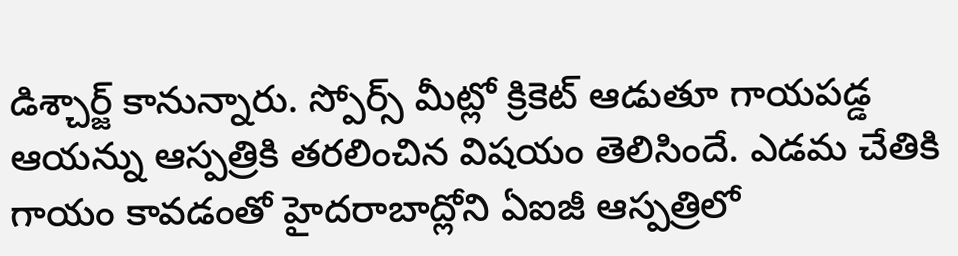డిశ్చార్జ్ కానున్నారు. స్పోర్స్ మీట్లో క్రికెట్ ఆడుతూ గాయపడ్డ ఆయన్ను ఆస్పత్రికి తరలించిన విషయం తెలిసిందే. ఎడమ చేతికి గాయం కావడంతో హైదరాబాద్లోని ఏఐజీ ఆస్పత్రిలో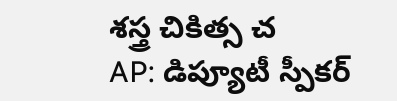శస్త్ర చికిత్స చ
AP: డిప్యూటీ స్పీకర్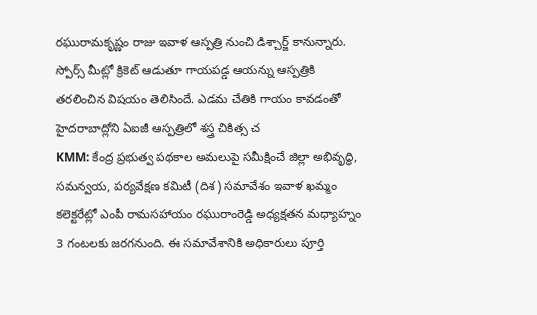రఘురామకృష్ణం రాజు ఇవాళ ఆస్పత్రి నుంచి డిశ్చార్జ్ కానున్నారు. స్పోర్స్ మీట్లో క్రికెట్ ఆడుతూ గాయపడ్డ ఆయన్ను ఆస్పత్రికి తరలించిన విషయం తెలిసిందే. ఎడమ చేతికి గాయం కావడంతో హైదరాబాద్లోని ఏఐజీ ఆస్పత్రిలో శస్త్ర చికిత్స చ
KMM: కేంద్ర ప్రభుత్వ పథకాల అమలుపై సమీక్షించే జిల్లా అభివృద్ధి, సమన్వయ, పర్యవేక్షణ కమిటీ (దిశ) సమావేశం ఇవాళ ఖమ్మం కలెక్టరేట్లో ఎంపీ రామసహాయం రఘురాంరెడ్డి అధ్యక్షతన మధ్యాహ్నం 3 గంటలకు జరగనుంది. ఈ సమావేశానికి అధికారులు పూర్తి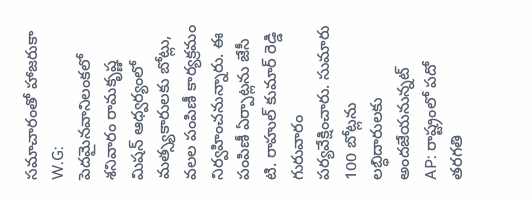సమాచారంతో హాజరుకా
W.G: పెదమైనవానిలంకలో శనివారం రామకృష్ణ మిషన్ ఆధ్వర్యంలో మత్స్యకారులకు బోట్లు, వలల పంపిణీ కార్యక్రమం నిర్వహించనున్నారు. ఈ పంపిణీ ఏర్పాట్లను జేసీ టి. రాహుల్ కుమార్ రెడ్డి గురువారం పర్యవేక్షించారు. సుమారు 100 బోట్లను లబ్ధిదారులకు అందజేయనున్నట్
AP: రాష్ట్రంలో పదో తరగతి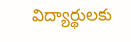విద్యార్థులకు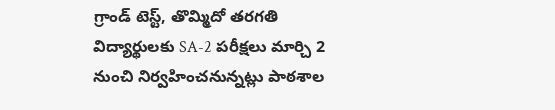గ్రాండ్ టెస్ట్, తొమ్మిదో తరగతి విద్యార్థులకు SA-2 పరీక్షలు మార్చి 2 నుంచి నిర్వహించనున్నట్లు పాఠశాల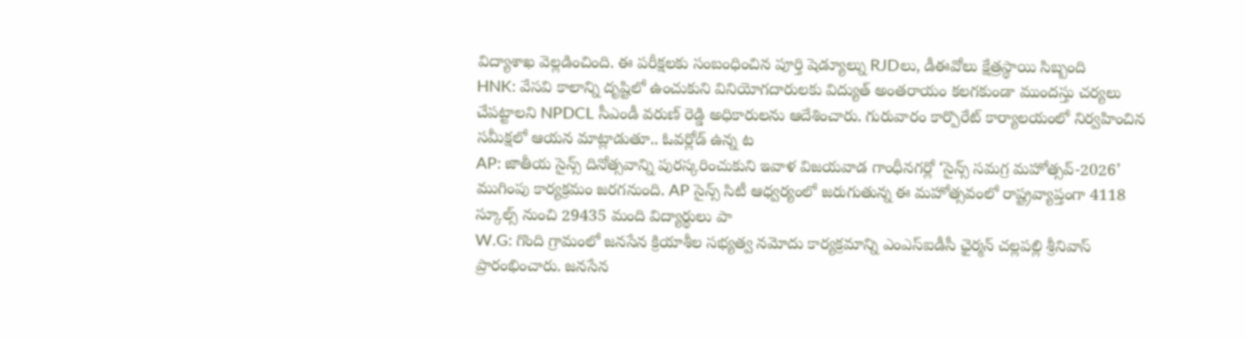విద్యాశాఖ వెల్లడించింది. ఈ పరీక్షలకు సంబంధించిన పూర్తి షెడ్యూల్ను RJDలు, డీఈవోలు క్షేత్రస్థాయి సిబ్బంది
HNK: వేసవి కాలాన్ని దృష్టిలో ఉంచుకుని వినియోగదారులకు విద్యుత్ అంతరాయం కలగకుండా ముందస్తు చర్యలు చేపట్టాలని NPDCL సీఎండీ వరుణ్ రెడ్డి అధికారులను ఆదేశించారు. గురువారం కార్పొరేట్ కార్యాలయంలో నిర్వహించిన సమీక్షలో ఆయన మాట్లాడుతూ.. ఓవర్లోడ్ ఉన్న ట
AP: జాతీయ సైన్స్ దినోత్సవాన్ని పురస్కరించుకుని ఇవాళ విజయవాడ గాంధీనగర్లో ‘సైన్స్ సమగ్ర మహోత్సవ్-2026’ ముగింపు కార్యక్రమం జరగనుంది. AP సైన్స్ సిటీ ఆధ్వర్యంలో జరుగుతున్న ఈ మహోత్సవంలో రాష్ట్రవ్యాప్తంగా 4118 స్కూల్స్ నుంచి 29435 మంది విద్యార్థులు పా
W.G: గొంది గ్రామంలో జనసేన క్రియాశీల సభ్యత్వ నమోదు కార్యక్రమాన్ని ఎంఎస్ఐడీసీ ఛైర్మన్ చల్లపల్లి శ్రీనివాస్ ప్రారంభించారు. జనసేన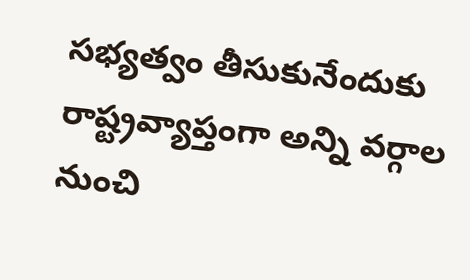సభ్యత్వం తీసుకునేందుకు రాష్ట్రవ్యాప్తంగా అన్ని వర్గాల నుంచి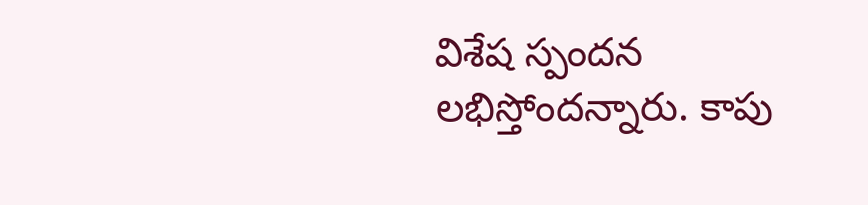విశేష స్పందన లభిస్తోందన్నారు. కాపు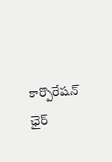కార్పొరేషన్ ఛైర్